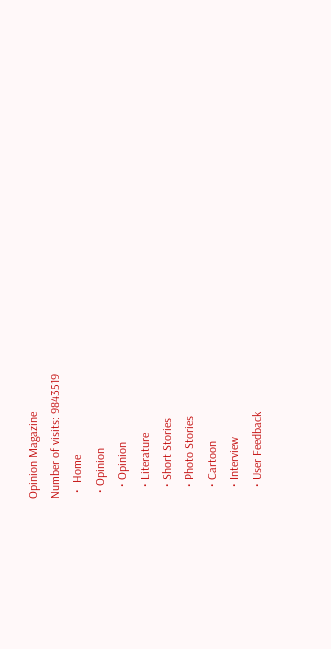Opinion Magazine
Number of visits: 9843519
  •  Home
  • Opinion
    • Opinion
    • Literature
    • Short Stories
    • Photo Stories
    • Cartoon
    • Interview
    • User Feedback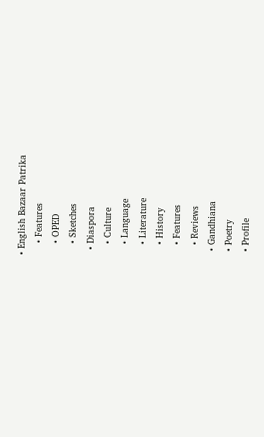• English Bazaar Patrika
    • Features
    • OPED
    • Sketches
  • Diaspora
    • Culture
    • Language
    • Literature
    • History
    • Features
    • Reviews
  • Gandhiana
  • Poetry
  • Profile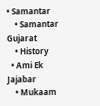• Samantar
    • Samantar Gujarat
    • History
  • Ami Ek Jajabar
    • Mukaam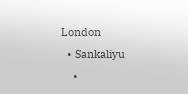London
  • Sankaliyu
    •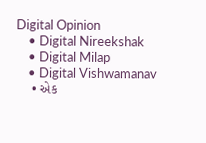Digital Opinion
    • Digital Nireekshak
    • Digital Milap
    • Digital Vishwamanav
    • એક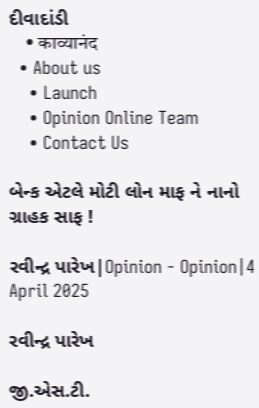દીવાદાંડી
    • काव्यानंद
  • About us
    • Launch
    • Opinion Online Team
    • Contact Us

બેન્ક એટલે મોટી લોન માફ ને નાનો ગ્રાહક સાફ !

રવીન્દ્ર પારેખ|Opinion - Opinion|4 April 2025

રવીન્દ્ર પારેખ

જી.એસ.ટી.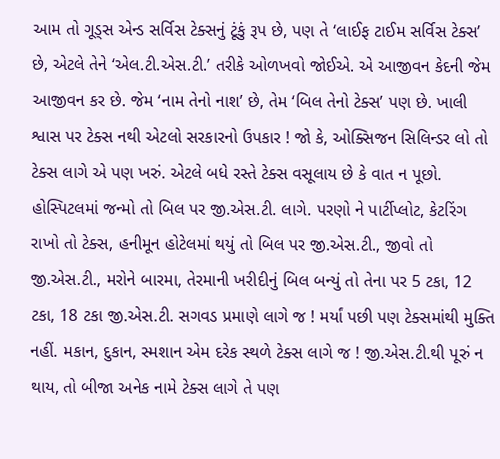આમ તો ગૂડ્સ એન્ડ સર્વિસ ટેક્સનું ટૂંકું રૂપ છે, પણ તે ‘લાઈફ ટાઈમ સર્વિસ ટેક્સ’ છે, એટલે તેને ‘એલ.ટી.એસ.ટી.’ તરીકે ઓળખવો જોઈએ. એ આજીવન કેદની જેમ આજીવન કર છે. જેમ ‘નામ તેનો નાશ’ છે, તેમ ‘બિલ તેનો ટેક્સ’ પણ છે. ખાલી શ્વાસ પર ટેક્સ નથી એટલો સરકારનો ઉપકાર ! જો કે, ઓક્સિજન સિલિન્ડર લો તો ટેક્સ લાગે એ પણ ખરું. એટલે બધે રસ્તે ટેક્સ વસૂલાય છે કે વાત ન પૂછો. હોસ્પિટલમાં જન્મો તો બિલ પર જી.એસ.ટી. લાગે. પરણો ને પાર્ટીપ્લોટ, કેટરિંગ રાખો તો ટેક્સ, હનીમૂન હોટેલમાં થયું તો બિલ પર જી.એસ.ટી., જીવો તો જી.એસ.ટી., મરોને બારમા, તેરમાની ખરીદીનું બિલ બન્યું તો તેના પર 5 ટકા, 12 ટકા, 18 ટકા જી.એસ.ટી. સગવડ પ્રમાણે લાગે જ ! મર્યાં પછી પણ ટેક્સમાંથી મુક્તિ નહીં. મકાન, દુકાન, સ્મશાન એમ દરેક સ્થળે ટેક્સ લાગે જ ! જી.એસ.ટી.થી પૂરું ન થાય, તો બીજા અનેક નામે ટેક્સ લાગે તે પણ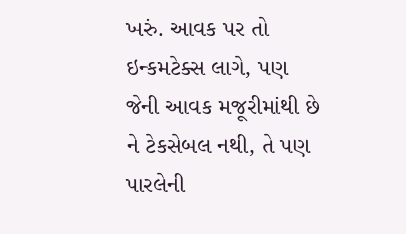ખરું. આવક પર તો ઇન્કમટેક્સ લાગે, પણ જેની આવક મજૂરીમાંથી છે ને ટેકસેબલ નથી, તે પણ પારલેની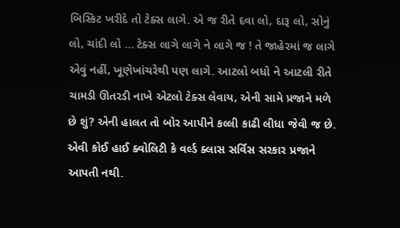બિસ્કિટ ખરીદે તો ટેક્સ લાગે. એ જ રીતે દવા લો, દારૂ લો, સોનું લો, ચાંદી લો … ટેક્સ લાગે લાગે ને લાગે જ ! તે જાહેરમાં જ લાગે એવું નહીં, ખૂણેખાંચરેથી પણ લાગે. આટલો બધો ને આટલી રીતે ચામડી ઊતરડી નાખે એટલો ટેક્સ લેવાય, એની સામે પ્રજાને મળે છે શું? એની હાલત તો બોર આપીને કલ્લી કાઢી લીધા જેવી જ છે. એવી કોઈ હાઈ ક્વોલિટી કે વર્લ્ડ ક્લાસ સર્વિસ સરકાર પ્રજાને આપતી નથી.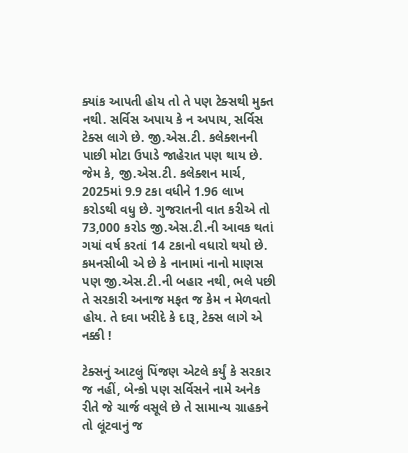ક્યાંક આપતી હોય તો તે પણ ટેક્સથી મુક્ત નથી. સર્વિસ અપાય કે ન અપાય, સર્વિસ ટેક્સ લાગે છે. જી.એસ.ટી. કલેક્શનની પાછી મોટા ઉપાડે જાહેરાત પણ થાય છે. જેમ કે, જી.એસ.ટી. કલેક્શન માર્ચ, 2025માં 9.9 ટકા વધીને 1.96 લાખ કરોડથી વધુ છે. ગુજરાતની વાત કરીએ તો 73,000 કરોડ જી.એસ.ટી.ની આવક થતાં ગયાં વર્ષ કરતાં 14 ટકાનો વધારો થયો છે. કમનસીબી એ છે કે નાનામાં નાનો માણસ પણ જી.એસ.ટી.ની બહાર નથી, ભલે પછી તે સરકારી અનાજ મફત જ કેમ ન મેળવતો હોય. તે દવા ખરીદે કે દારૂ, ટેક્સ લાગે એ નક્કી !

ટેક્સનું આટલું પિંજણ એટલે કર્યું કે સરકાર જ નહીં, બેન્કો પણ સર્વિસને નામે અનેક રીતે જે ચાર્જ વસૂલે છે તે સામાન્ય ગ્રાહકને તો લૂંટવાનું જ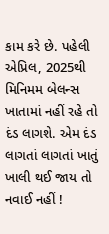કામ કરે છે. પહેલી એપ્રિલ, 2025થી મિનિમમ બેલન્સ ખાતામાં નહીં રહે તો દંડ લાગશે. એમ દંડ લાગતાં લાગતાં ખાતું ખાલી થઈ જાય તો નવાઈ નહીં !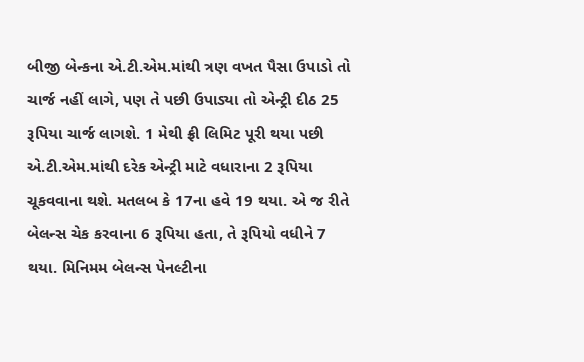બીજી બેન્કના એ.ટી.એમ.માંથી ત્રણ વખત પૈસા ઉપાડો તો ચાર્જ નહીં લાગે, પણ તે પછી ઉપાડ્યા તો એન્ટ્રી દીઠ 25 રૂપિયા ચાર્જ લાગશે. 1 મેથી ફ્રી લિમિટ પૂરી થયા પછી એ.ટી.એમ.માંથી દરેક એન્ટ્રી માટે વધારાના 2 રૂપિયા ચૂકવવાના થશે. મતલબ કે 17ના હવે 19 થયા. એ જ રીતે બેલન્સ ચેક કરવાના 6 રૂપિયા હતા, તે રૂપિયો વધીને 7 થયા. મિનિમમ બેલન્સ પેનલ્ટીના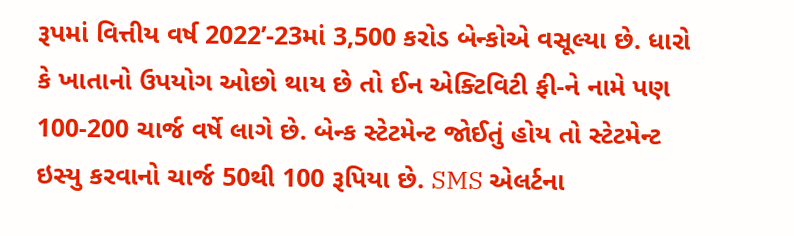રૂપમાં વિત્તીય વર્ષ 2022’-23માં 3,500 કરોડ બેન્કોએ વસૂલ્યા છે. ધારો કે ખાતાનો ઉપયોગ ઓછો થાય છે તો ઈન એક્ટિવિટી ફી-ને નામે પણ 100-200 ચાર્જ વર્ષે લાગે છે. બેન્ક સ્ટેટમેન્ટ જોઈતું હોય તો સ્ટેટમેન્ટ ઇસ્યુ કરવાનો ચાર્જ 50થી 100 રૂપિયા છે. SMS એલર્ટના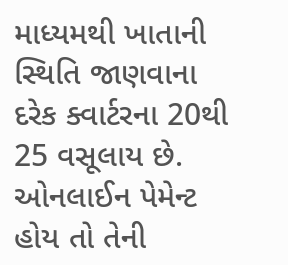માધ્યમથી ખાતાની સ્થિતિ જાણવાના દરેક ક્વાર્ટરના 20થી 25 વસૂલાય છે. ઓનલાઈન પેમેન્ટ હોય તો તેની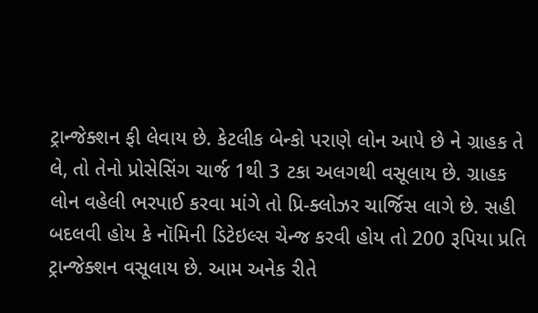ટ્રાન્જેક્શન ફી લેવાય છે. કેટલીક બેન્કો પરાણે લોન આપે છે ને ગ્રાહક તે લે, તો તેનો પ્રોસેસિંગ ચાર્જ 1થી 3 ટકા અલગથી વસૂલાય છે. ગ્રાહક લોન વહેલી ભરપાઈ કરવા માંગે તો પ્રિ-ક્લોઝર ચાર્જિસ લાગે છે. સહી બદલવી હોય કે નૉમિની ડિટેઇલ્સ ચેન્જ કરવી હોય તો 200 રૂપિયા પ્રતિ ટ્રાન્જેક્શન વસૂલાય છે. આમ અનેક રીતે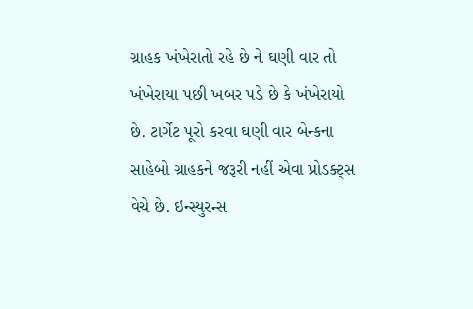ગ્રાહક ખંખેરાતો રહે છે ને ઘણી વાર તો ખંખેરાયા પછી ખબર પડે છે કે ખંખેરાયો છે. ટાર્ગેટ પૂરો કરવા ઘણી વાર બેન્કના સાહેબો ગ્રાહકને જરૂરી નહીં એવા પ્રોડક્ટ્સ વેચે છે. ઇન્સ્યુરન્સ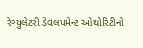રેગ્યુલેટરી ડેવલપમેન્ટ ઓથોરિટીનો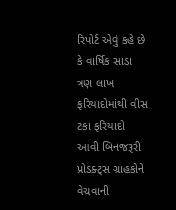રિપોર્ટ એવું કહે છે કે વાર્ષિક સાડા ત્રણ લાખ ફરિયાદોમાંથી વીસ ટકા ફરિયાદો આવી બિનજરૂરી પ્રોડક્ટ્સ ગ્રાહકોને વેચવાની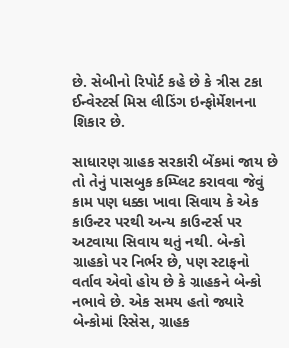છે. સેબીનો રિપોર્ટ કહે છે કે ત્રીસ ટકા ઈન્વેસ્ટર્સ મિસ લીડિંગ ઇન્ફોર્મેશનના શિકાર છે.

સાધારણ ગ્રાહક સરકારી બેંકમાં જાય છે તો તેનું પાસબુક કમ્પ્લિટ કરાવવા જેવું કામ પણ ધક્કા ખાવા સિવાય કે એક કાઉન્ટર પરથી અન્ય કાઉન્ટર્સ પર અટવાયા સિવાય થતું નથી. બેન્કો ગ્રાહકો પર નિર્ભર છે, પણ સ્ટાફનો વર્તાવ એવો હોય છે કે ગ્રાહકને બેન્કો નભાવે છે. એક સમય હતો જ્યારે બેન્કોમાં રિસેસ, ગ્રાહક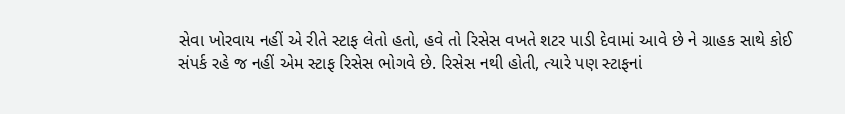સેવા ખોરવાય નહીં એ રીતે સ્ટાફ લેતો હતો, હવે તો રિસેસ વખતે શટર પાડી દેવામાં આવે છે ને ગ્રાહક સાથે કોઈ સંપર્ક રહે જ નહીં એમ સ્ટાફ રિસેસ ભોગવે છે. રિસેસ નથી હોતી, ત્યારે પણ સ્ટાફનાં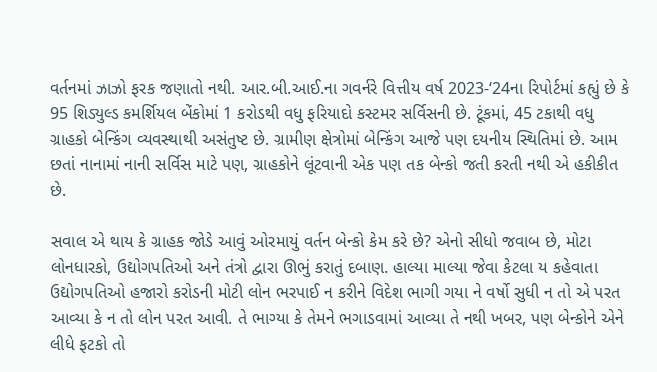વર્તનમાં ઝાઝો ફરક જણાતો નથી. આર.બી.આઈ.ના ગવર્નરે વિત્તીય વર્ષ 2023-‘24ના રિપોર્ટમાં કહ્યું છે કે 95 શિડ્યુલ્ડ કમર્શિયલ બેંકોમાં 1 કરોડથી વધુ ફરિયાદો કસ્ટમર સર્વિસની છે. ટૂંકમાં, 45 ટકાથી વધુ ગ્રાહકો બેન્કિંગ વ્યવસ્થાથી અસંતુષ્ટ છે. ગ્રામીણ ક્ષેત્રોમાં બેન્કિંગ આજે પણ દયનીય સ્થિતિમાં છે. આમ છતાં નાનામાં નાની સર્વિસ માટે પણ, ગ્રાહકોને લૂંટવાની એક પણ તક બેન્કો જતી કરતી નથી એ હકીકીત છે.

સવાલ એ થાય કે ગ્રાહક જોડે આવું ઓરમાયું વર્તન બેન્કો કેમ કરે છે? એનો સીધો જવાબ છે, મોટા લોનધારકો, ઉદ્યોગપતિઓ અને તંત્રો દ્વારા ઊભું કરાતું દબાણ. હાલ્યા માલ્યા જેવા કેટલા ય કહેવાતા ઉદ્યોગપતિઓ હજારો કરોડની મોટી લોન ભરપાઈ ન કરીને વિદેશ ભાગી ગયા ને વર્ષો સુધી ન તો એ પરત આવ્યા કે ન તો લોન પરત આવી. તે ભાગ્યા કે તેમને ભગાડવામાં આવ્યા તે નથી ખબર, પણ બેન્કોને એને લીધે ફટકો તો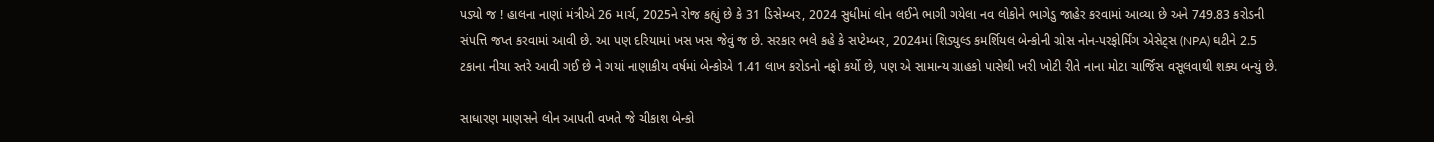પડ્યો જ ! હાલના નાણાં મંત્રીએ 26 માર્ચ, 2025ને રોજ કહ્યું છે કે 31 ડિસેમ્બર, 2024 સુધીમાં લોન લઈને ભાગી ગયેલા નવ લોકોને ભાગેડુ જાહેર કરવામાં આવ્યા છે અને 749.83 કરોડની સંપત્તિ જપ્ત કરવામાં આવી છે. આ પણ દરિયામાં ખસ ખસ જેવું જ છે. સરકાર ભલે કહે કે સપ્ટેમ્બર, 2024માં શિડ્યુલ્ડ કમર્શિયલ બેન્કોની ગ્રોસ નોન-પરફોર્મિંગ એસેટ્સ (NPA) ઘટીને 2.5 ટકાના નીચા સ્તરે આવી ગઈ છે ને ગયાં નાણાકીય વર્ષમાં બેન્કોએ 1.41 લાખ કરોડનો નફો કર્યો છે, પણ એ સામાન્ય ગ્રાહકો પાસેથી ખરી ખોટી રીતે નાના મોટા ચાર્જિસ વસૂલવાથી શક્ય બન્યું છે.

સાધારણ માણસને લોન આપતી વખતે જે ચીકાશ બેન્કો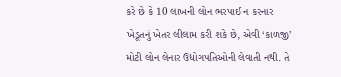કરે છે કે 10 લાખની લોન ભરપાઈ ન કરનાર ખેડૂતનું ખેતર લીલામ કરી શકે છે, એવી ‘કાળજી’ મોટી લોન લેનાર ઉદ્યોગપતિઓની લેવાતી નથી. તે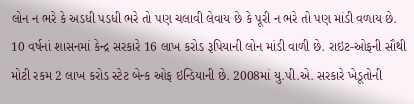લોન ન ભરે કે અડધી પડધી ભરે તો પણ ચલાવી લેવાય છે કે પૂરી ન ભરે તો પણ માંડી વળાય છે. 10 વર્ષનાં શાસનમાં કેન્દ્ર સરકારે 16 લાખ કરોડ રૂપિયાની લોન માંડી વાળી છે. રાઇટ-ઓફની સૌથી મોટી રકમ 2 લાખ કરોડ સ્ટેટ બેન્ક ઓફ ઇન્ડિયાની છે. 2008માં યુ.પી.એ. સરકારે ખેડૂતોની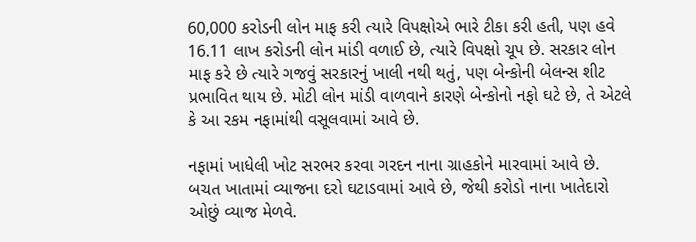60,000 કરોડની લોન માફ કરી ત્યારે વિપક્ષોએ ભારે ટીકા કરી હતી, પણ હવે 16.11 લાખ કરોડની લોન માંડી વળાઈ છે, ત્યારે વિપક્ષો ચૂપ છે. સરકાર લોન માફ કરે છે ત્યારે ગજવું સરકારનું ખાલી નથી થતું, પણ બેન્કોની બેલન્સ શીટ પ્રભાવિત થાય છે. મોટી લોન માંડી વાળવાને કારણે બેન્કોનો નફો ઘટે છે, તે એટલે કે આ રકમ નફામાંથી વસૂલવામાં આવે છે.

નફામાં ખાધેલી ખોટ સરભર કરવા ગરદન નાના ગ્રાહકોને મારવામાં આવે છે. બચત ખાતામાં વ્યાજના દરો ઘટાડવામાં આવે છે, જેથી કરોડો નાના ખાતેદારો ઓછું વ્યાજ મેળવે.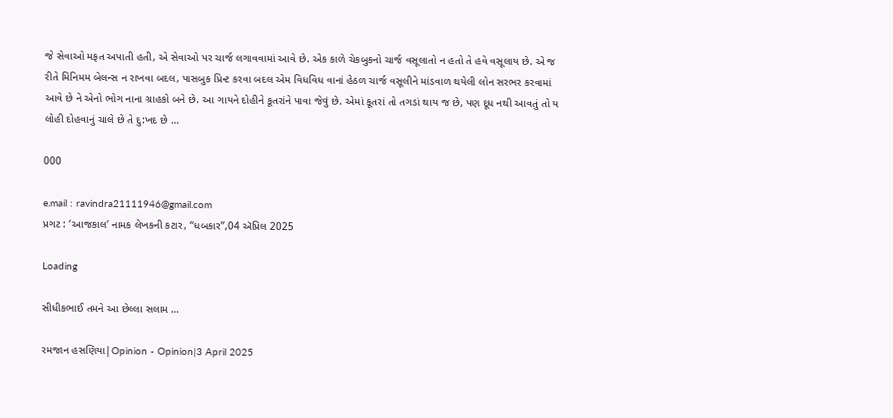જે સેવાઓ મફત અપાતી હતી, એ સેવાઓ પર ચાર્જ લગાવવામાં આવે છે. એક કાળે ચેકબુકનો ચાર્જ વસૂલાતો ન હતો તે હવે વસૂલાય છે. એ જ રીતે મિનિમમ બેલન્સ ન રાખવા બદલ, પાસબુક પ્રિન્ટ કરવા બદલ એમ વિધવિધ વાનાં હેઠળ ચાર્જ વસૂલીને માંડવાળ થયેલી લોન સરભર કરવામાં આવે છે ને એનો ભોગ નાના ગ્રાહકો બને છે. આ ગાયને દોહીને કૂતરાંને પાવા જેવું છે. એમાં કૂતરાં તો તગડાં થાય જ છે, પણ દૂધ નથી આવતું તો ય લોહી દોહવાનું ચાલે છે તે દુ:ખદ છે …

000

e.mail : ravindra21111946@gmail.com
પ્રગટ : ‘આજકાલ’ નામક લેખકની કટાર, “ધબકાર”,04 ઍપ્રિલ 2025

Loading

સીધીકભાઈ તમને આ છેલ્લા સલામ …

રમજાન હસણિયા|Opinion - Opinion|3 April 2025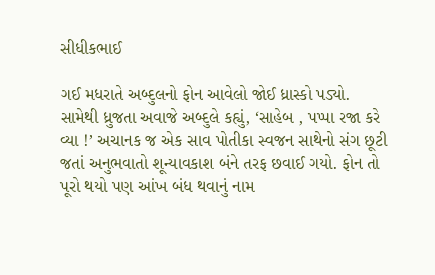સીધીકભાઈ

ગઈ મધરાતે અબ્દુલનો ફોન આવેલો જોઈ ધ્રાસ્કો પડ્યો.  સામેથી ધ્રુજતા અવાજે અબ્દુલે કહ્યું, ‘સાહેબ , પપ્પા રજા કરે વ્યા !’ અચાનક જ એક સાવ પોતીકા સ્વજન સાથેનો સંગ છૂટી જતાં અનુભવાતો શૂન્યાવકાશ બંને તરફ છવાઈ ગયો. ફોન તો પૂરો થયો પણ આંખ બંધ થવાનું નામ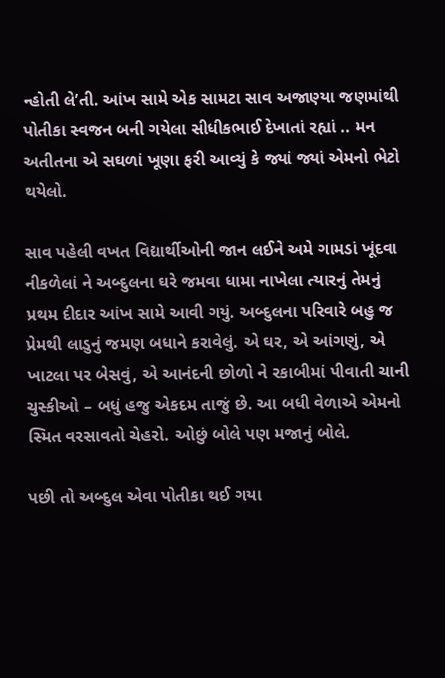ન્હોતી લે’તી. આંખ સામે એક સામટા સાવ અજાણ્યા જણમાંથી પોતીકા સ્વજન બની ગયેલા સીધીકભાઈ દેખાતાં રહ્યાં .. મન અતીતના એ સઘળાં ખૂણા ફરી આવ્યું કે જ્યાં જ્યાં એમનો ભેટો થયેલો.

સાવ પહેલી વખત વિદ્યાર્થીઓની જાન લઈને અમે ગામડાં ખૂંદવા નીકળેલાં ને અબ્દુલના ઘરે જમવા ધામા નાખેલા ત્યારનું તેમનું પ્રથમ દીદાર આંખ સામે આવી ગયું. અબ્દુલના પરિવારે બહુ જ પ્રેમથી લાડુનું જમણ બધાને કરાવેલું. એ ઘર, એ આંગણું, એ ખાટલા પર બેસવું, એ આનંદની છોળો ને રકાબીમાં પીવાતી ચાની ચુસ્કીઓ – બધું હજુ એકદમ તાજું છે. આ બધી વેળાએ એમનો સ્મિત વરસાવતો ચેહરો. ઓછું બોલે પણ મજાનું બોલે.

પછી તો અબ્દુલ એવા પોતીકા થઈ ગયા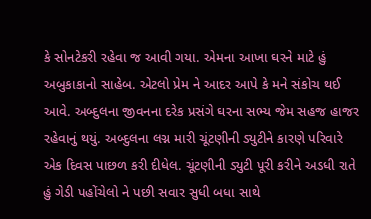કે સોનટેકરી રહેવા જ આવી ગયા. એમના આખા ઘરને માટે હું અબુકાકાનો સાહેબ. એટલો પ્રેમ ને આદર આપે કે મને સંકોચ થઈ આવે. અબ્દુલના જીવનના દરેક પ્રસંગે ઘરના સભ્ય જેમ સહજ હાજર રહેવાનું થયું. અબ્દુલના લગ્ન મારી ચૂંટણીની ડ્યુટીને કારણે પરિવારે એક દિવસ પાછળ કરી દીધેલ. ચૂંટણીની ડ્યુટી પૂરી કરીને અડધી રાતે હું ગેડી પહોંચેલો ને પછી સવાર સુધી બધા સાથે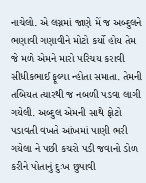નાચેલો. એ લગ્નમાં જાણે મેં જ અબ્દુલને ભણાવી ગણાવીને મોટો કર્યો હોય તેમ જે મળે એમને મારો પરિચય કરાવી સીધીકભાઈ ફૂલ્યા ન્હોતા સમાતા. તેમની તબિયત ત્યારથી જ નબળી પડવા લાગી ગયેલી. અબ્દુલ એમની સાથે ફોટો પડાવતી વખતે આંખમાં પાણી ભરી ગયેલા ને પછી કચરો પડી જવાનો ડોળ કરીને પોતાનું દુઃખ છુપાવી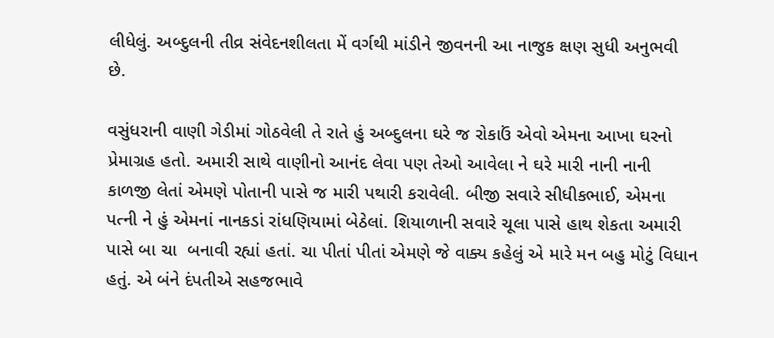લીધેલું. અબ્દુલની તીવ્ર સંવેદનશીલતા મેં વર્ગથી માંડીને જીવનની આ નાજુક ક્ષણ સુધી અનુભવી છે.

વસુંધરાની વાણી ગેડીમાં ગોઠવેલી તે રાતે હું અબ્દુલના ઘરે જ રોકાઉં એવો એમના આખા ઘરનો પ્રેમાગ્રહ હતો. અમારી સાથે વાણીનો આનંદ લેવા પણ તેઓ આવેલા ને ઘરે મારી નાની નાની કાળજી લેતાં એમણે પોતાની પાસે જ મારી પથારી કરાવેલી. બીજી સવારે સીધીકભાઈ, એમના પત્ની ને હું એમનાં નાનકડાં રાંધણિયામાં બેઠેલાં. શિયાળાની સવારે ચૂલા પાસે હાથ શેકતા અમારી પાસે બા ચા  બનાવી રહ્યાં હતાં. ચા પીતાં પીતાં એમણે જે વાક્ય કહેલું એ મારે મન બહુ મોટું વિધાન હતું. એ બંને દંપતીએ સહજભાવે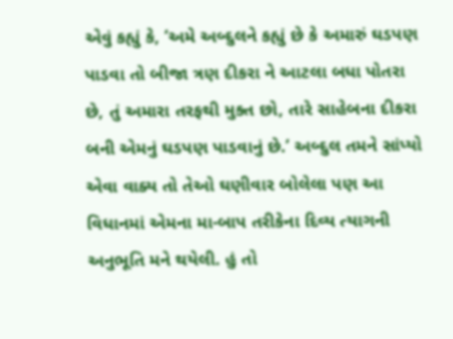એવું કહ્યું કે, ‘અમે અબ્દુલને કહ્યું છે કે અમારું ઘડપણ પાડવા તો બીજા ત્રણ દીકરા ને આટલા બધા પોતરા છે, તું અમારા તરફથી મુક્ત છો, તારે સાહેબના દીકરા બની એમનું ઘડપણ પાડવાનું છે.’ અબ્દુલ તમને સાંપ્યો એવા વાક્ય તો તેઓ ઘણીવાર બોલેલા પણ આ વિધાનમાં એમના મા-બાપ તરીકેના દિવ્ય ત્યાગની અનુભૂતિ મને થયેલી. હું તો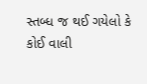સ્તબ્ધ જ થઈ ગયેલો કે કોઈ વાલી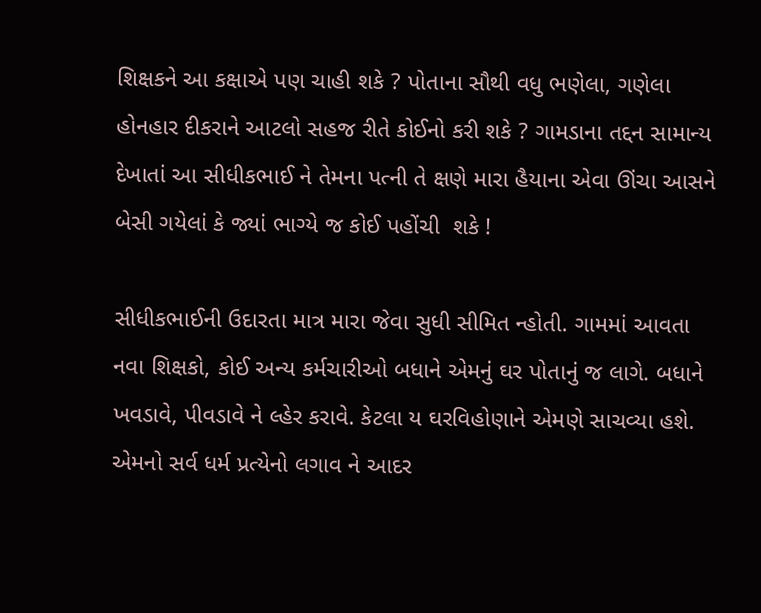શિક્ષકને આ કક્ષાએ પણ ચાહી શકે ? પોતાના સૌથી વધુ ભણેલા, ગણેલા હોનહાર દીકરાને આટલો સહજ રીતે કોઈનો કરી શકે ? ગામડાના તદ્દન સામાન્ય દેખાતાં આ સીધીકભાઈ ને તેમના પત્ની તે ક્ષણે મારા હૈયાના એવા ઊંચા આસને બેસી ગયેલાં કે જ્યાં ભાગ્યે જ કોઈ પહોંચી  શકે !

સીધીકભાઈની ઉદારતા માત્ર મારા જેવા સુધી સીમિત ન્હોતી. ગામમાં આવતા નવા શિક્ષકો, કોઈ અન્ય કર્મચારીઓ બધાને એમનું ઘર પોતાનું જ લાગે. બધાને ખવડાવે, પીવડાવે ને લ્હેર કરાવે. કેટલા ય ઘરવિહોણાને એમણે સાચવ્યા હશે. એમનો સર્વ ધર્મ પ્રત્યેનો લગાવ ને આદર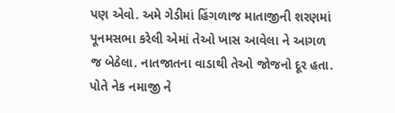પણ એવો. અમે ગેડીમાં હિંગળાજ માતાજીની શરણમાં પૂનમસભા કરેલી એમાં તેઓ ખાસ આવેલા ને આગળ જ બેઠેલા. નાતજાતના વાડાથી તેઓ જોજનો દૂર હતા. પોતે નેક નમાજી ને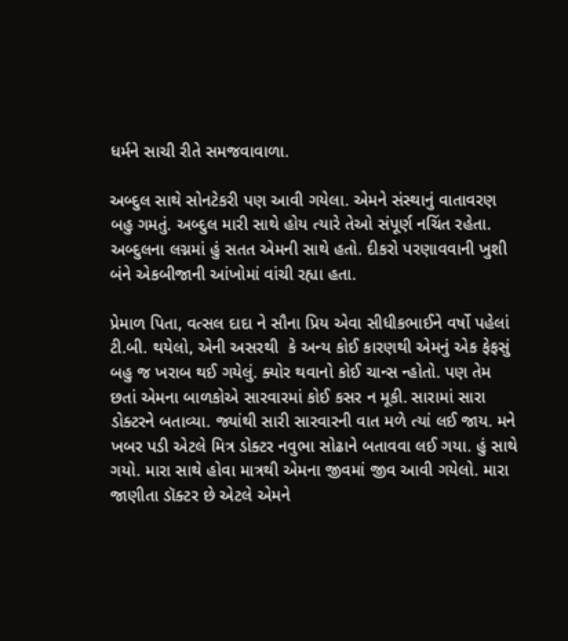ધર્મને સાચી રીતે સમજવાવાળા.

અબ્દુલ સાથે સોનટેકરી પણ આવી ગયેલા. એમને સંસ્થાનું વાતાવરણ બહુ ગમતું. અબ્દુલ મારી સાથે હોય ત્યારે તેઓ સંપૂર્ણ નચિંત રહેતા. અબ્દુલના લગ્નમાં હું સતત એમની સાથે હતો. દીકરો પરણાવવાની ખુશી બંને એકબીજાની આંખોમાં વાંચી રહ્યા હતા.

પ્રેમાળ પિતા, વત્સલ દાદા ને સૌના પ્રિય એવા સીધીકભાઈને વર્ષો પહેલાં ટી.બી. થયેલો, એની અસરથી  કે અન્ય કોઈ કારણથી એમનું એક ફેફસું બહુ જ ખરાબ થઈ ગયેલું. ક્યોર થવાનો કોઈ ચાન્સ ન્હોતો. પણ તેમ છતાં એમના બાળકોએ સારવારમાં કોઈ કસર ન મૂકી. સારામાં સારા ડોક્ટરને બતાવ્યા. જ્યાંથી સારી સારવારની વાત મળે ત્યાં લઈ જાય. મને ખબર પડી એટલે મિત્ર ડોક્ટર નવુભા સોઢાને બતાવવા લઈ ગયા. હું સાથે ગયો. મારા સાથે હોવા માત્રથી એમના જીવમાં જીવ આવી ગયેલો. મારા જાણીતા ડૉક્ટર છે એટલે એમને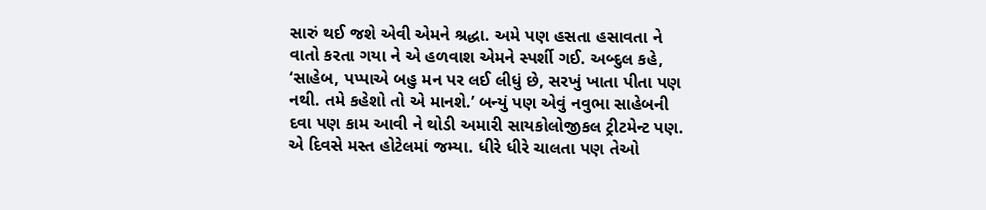સારું થઈ જશે એવી એમને શ્રદ્ધા. અમે પણ હસતા હસાવતા ને વાતો કરતા ગયા ને એ હળવાશ એમને સ્પર્શી ગઈ. અબ્દુલ કહે, ‘સાહેબ, પપ્પાએ બહુ મન પર લઈ લીધું છે, સરખું ખાતા પીતા પણ નથી. તમે કહેશો તો એ માનશે.’ બન્યું પણ એવું નવુભા સાહેબની દવા પણ કામ આવી ને થોડી અમારી સાયકોલોજીકલ ટ્રીટમેન્ટ પણ. એ દિવસે મસ્ત હોટેલમાં જમ્યા. ધીરે ધીરે ચાલતા પણ તેઓ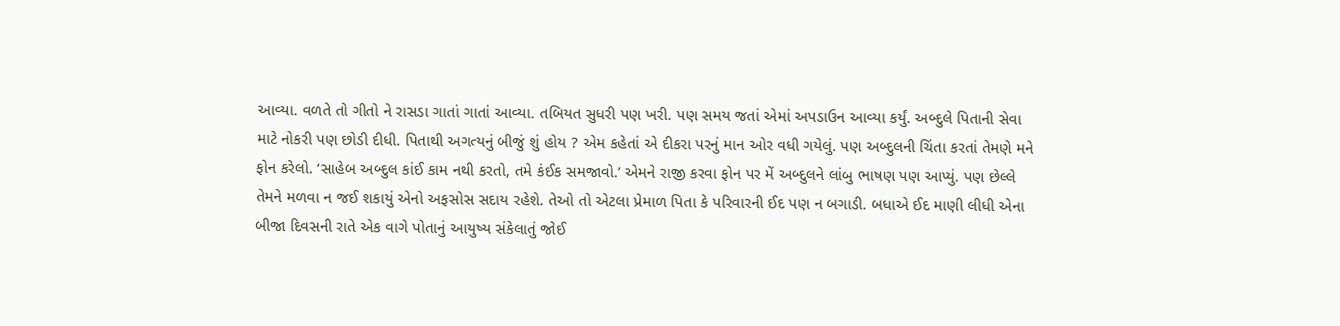આવ્યા. વળતે તો ગીતો ને રાસડા ગાતાં ગાતાં આવ્યા. તબિયત સુધરી પણ ખરી. પણ સમય જતાં એમાં અપડાઉન આવ્યા કર્યું. અબ્દુલે પિતાની સેવા માટે નોકરી પણ છોડી દીધી. પિતાથી અગત્યનું બીજું શું હોય ? એમ કહેતાં એ દીકરા પરનું માન ઓર વધી ગયેલું. પણ અબ્દુલની ચિંતા કરતાં તેમણે મને ફોન કરેલો. ‘સાહેબ અબ્દુલ કાંઈ કામ નથી કરતો, તમે કંઈક સમજાવો.’ એમને રાજી કરવા ફોન પર મેં અબ્દુલને લાંબુ ભાષણ પણ આપ્યું. પણ છેલ્લે તેમને મળવા ન જઈ શકાયું એનો અફસોસ સદાય રહેશે. તેઓ તો એટલા પ્રેમાળ પિતા કે પરિવારની ઈદ પણ ન બગાડી. બધાએ ઈદ માણી લીધી એના બીજા દિવસની રાતે એક વાગે પોતાનું આયુષ્ય સંકેલાતું જોઈ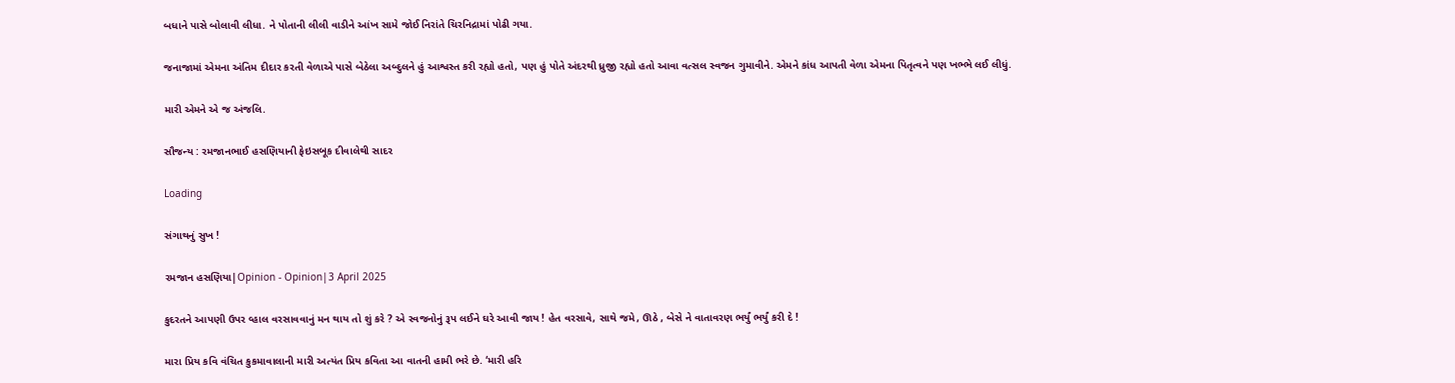બધાને પાસે બોલાવી લીધા. ને પોતાની લીલી વાડીને આંખ સામે જોઈ નિરાંતે ચિરનિદ્રામાં પોઢી ગયા.

જનાજામાં એમના અંતિમ દીદાર કરતી વેળાએ પાસે બેઠેલા અબ્દુલને હું આશ્વસ્ત કરી રહ્યો હતો, પણ હું પોતે અંદરથી ધ્રુજી રહ્યો હતો આવા વત્સલ સ્વજન ગુમાવીને. એમને કાંધ આપતી વેળા એમના પિતૃત્વને પણ ખભ્ભે લઈ લીધું.

મારી એમને એ જ અંજલિ.

સૌજન્ય : રમજાનભાઈ હસણિયાની ફેઇસબૂક દીવાલેથી સાદર

Loading

સંગાથનું સુખ !

રમજાન હસણિયા|Opinion - Opinion|3 April 2025

કુદરતને આપણી ઉપર વ્હાલ વરસાવવાનું મન થાય તો શું કરે ? એ સ્વજનોનું રૂપ લઈને ઘરે આવી જાય ! હેત વરસાવે, સાથે જમે, ઊઠે , બેસે ને વાતાવરણ ભર્યું ભર્યું કરી દે !

મારા પ્રિય કવિ વંચિત કુકમાવાલાની મારી અત્યંત પ્રિય કવિતા આ વાતની હામી ભરે છે. ‘મારી હરિ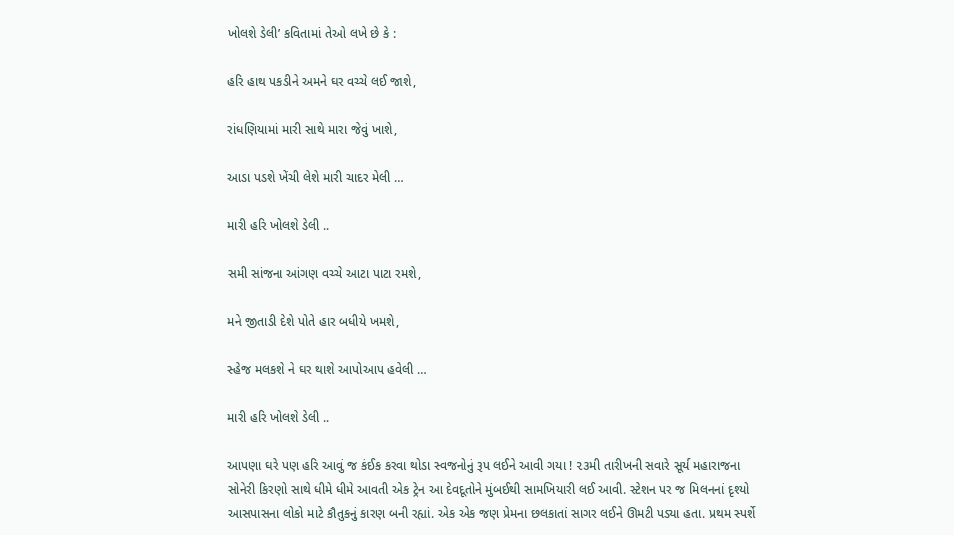ખોલશે ડેલી’ કવિતામાં તેઓ લખે છે કે :

હરિ હાથ પકડીને અમને ઘર વચ્ચે લઈ જાશે,

રાંધણિયામાં મારી સાથે મારા જેવું ખાશે,

આડા પડશે ખેંચી લેશે મારી ચાદર મેલી …

મારી હરિ ખોલશે ડેલી ..

સમી સાંજના આંગણ વચ્ચે આટા પાટા રમશે,

મને જીતાડી દેશે પોતે હાર બધીયે ખમશે,

સ્હેજ મલકશે ને ઘર થાશે આપોઆપ હવેલી …

મારી હરિ ખોલશે ડેલી ..

આપણા ઘરે પણ હરિ આવું જ કંઈક કરવા થોડા સ્વજનોનું રૂપ લઈને આવી ગયા ! ૨૩મી તારીખની સવારે સૂર્ય મહારાજના સોનેરી કિરણો સાથે ધીમે ધીમે આવતી એક ટ્રેન આ દેવદૂતોને મુંબઈથી સામખિયારી લઈ આવી. સ્ટેશન પર જ મિલનનાં દૃશ્યો આસપાસના લોકો માટે કૌતુકનું કારણ બની રહ્યાં. એક એક જણ પ્રેમના છલકાતાં સાગર લઈને ઊમટી પડ્યા હતા. પ્રથમ સ્પર્શે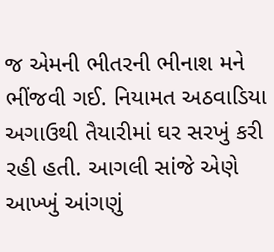જ એમની ભીતરની ભીનાશ મને ભીંજવી ગઈ. નિયામત અઠવાડિયા અગાઉથી તૈયારીમાં ઘર સરખું કરી રહી હતી. આગલી સાંજે એણે આખ્ખું આંગણું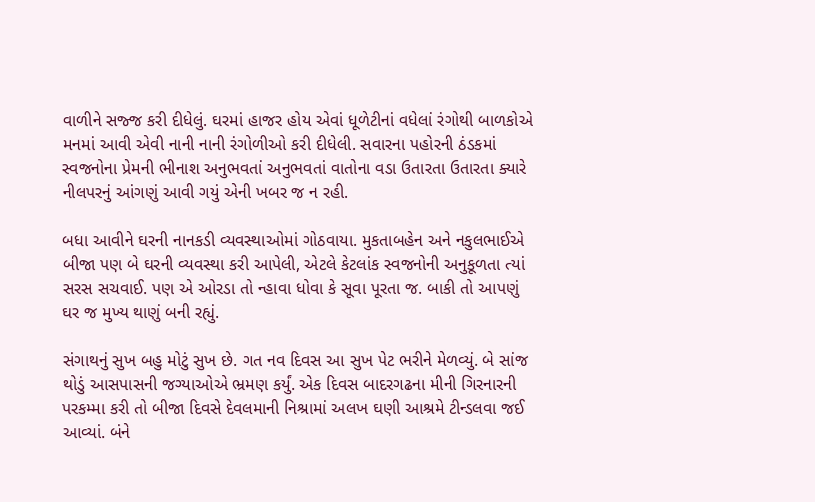વાળીને સજ્જ કરી દીધેલું. ઘરમાં હાજર હોય એવાં ધૂળેટીનાં વધેલાં રંગોથી બાળકોએ મનમાં આવી એવી નાની નાની રંગોળીઓ કરી દીધેલી. સવારના પહોરની ઠંડકમાં સ્વજનોના પ્રેમની ભીનાશ અનુભવતાં અનુભવતાં વાતોના વડા ઉતારતા ઉતારતા ક્યારે નીલપરનું આંગણું આવી ગયું એની ખબર જ ન રહી.

બધા આવીને ઘરની નાનકડી વ્યવસ્થાઓમાં ગોઠવાયા. મુકતાબહેન અને નકુલભાઈએ  બીજા પણ બે ઘરની વ્યવસ્થા કરી આપેલી, એટલે કેટલાંક સ્વજનોની અનુકૂળતા ત્યાં સરસ સચવાઈ. પણ એ ઓરડા તો ન્હાવા ધોવા કે સૂવા પૂરતા જ. બાકી તો આપણું ઘર જ મુખ્ય થાણું બની રહ્યું.

સંગાથનું સુખ બહુ મોટું સુખ છે. ગત નવ દિવસ આ સુખ પેટ ભરીને મેળવ્યું. બે સાંજ થોડું આસપાસની જગ્યાઓએ ભ્રમણ કર્યું. એક દિવસ બાદરગઢના મીની ગિરનારની પરકમ્મા કરી તો બીજા દિવસે દેવલમાની નિશ્રામાં અલખ ઘણી આશ્રમે ટીન્ડલવા જઈ આવ્યાં. બંને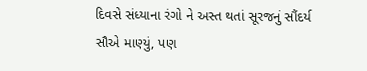દિવસે સંધ્યાના રંગો ને અસ્ત થતાં સૂરજનું સૌંદર્ય સૌએ માણ્યું, પણ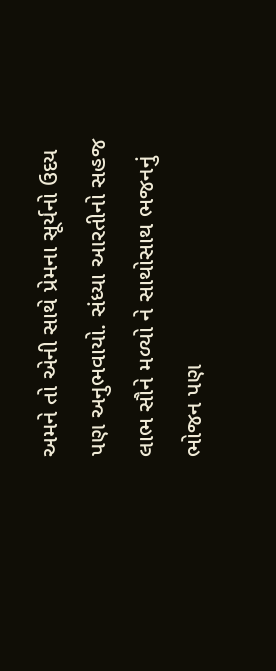અમને તો એની સાથે પ્રેમના સૂર્યનો ઉદય પણ અનુભવાયો. સંધ્યા આરતીનો સહજ લાભ સૌને મળ્યો ને સાથોસાથ ભજનનું ભોજન પણ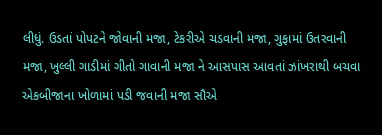લીધું. ઉડતાં પોપટને જોવાની મજા, ટેકરીએ ચડવાની મજા, ગુફામાં ઉતરવાની મજા, ખુલ્લી ગાડીમાં ગીતો ગાવાની મજા ને આસપાસ આવતાં ઝાંખરાથી બચવા એકબીજાના ખોળામાં પડી જવાની મજા સૌએ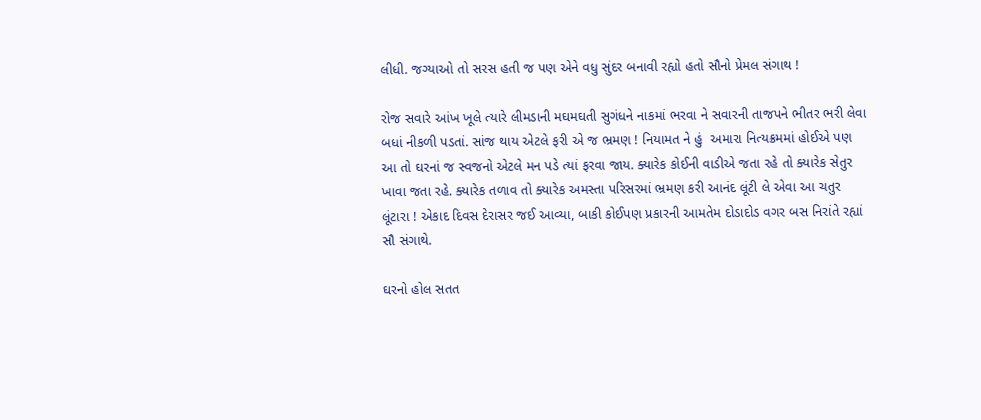લીધી. જગ્યાઓ તો સરસ હતી જ પણ એને વધુ સુંદર બનાવી રહ્યો હતો સૌનો પ્રેમલ સંગાથ !

રોજ સવારે આંખ ખૂલે ત્યારે લીમડાની મઘમઘતી સુગંધને નાકમાં ભરવા ને સવારની તાજપને ભીતર ભરી લેવા બધાં નીકળી પડતાં. સાંજ થાય એટલે ફરી એ જ ભ્રમણ ! નિયામત ને હું  અમારા નિત્યક્રમમાં હોઈએ પણ આ તો ઘરનાં જ સ્વજનો એટલે મન પડે ત્યાં ફરવા જાય. ક્યારેક કોઈની વાડીએ જતા રહે તો ક્યારેક સેતુર ખાવા જતા રહે. ક્યારેક તળાવ તો ક્યારેક અમસ્તા પરિસરમાં ભ્રમણ કરી આનંદ લૂંટી લે એવા આ ચતુર લૂંટારા ! એકાદ દિવસ દેરાસર જઈ આવ્યા, બાકી કોઈપણ પ્રકારની આમતેમ દોડાદોડ વગર બસ નિરાંતે રહ્યાં સૌ સંગાથે.

ઘરનો હોલ સતત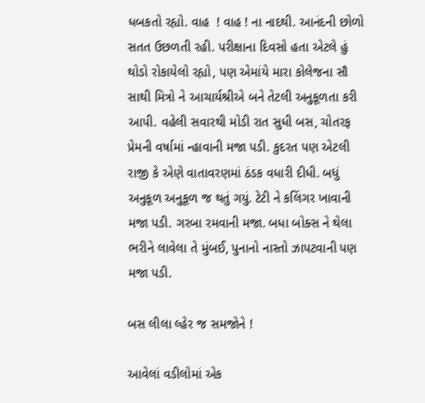ધબકતો રહ્યો. વાહ  ! વાહ ! ના નાદથી. આનંદની છોળો સતત ઉછળતી રહી. પરીક્ષાના દિવસો હતા એટલે હું થોડો રોકાયેલો રહ્યો, પણ એમાંયે મારા કોલેજના સૌ સાથી મિત્રો ને આચાર્યશ્રીએ બને તેટલી અનુકૂળતા કરી આપી. વહેલી સવારથી મોડી રાત સુધી બસ, ચોતરફ પ્રેમની વર્ષામાં ન્હાવાની મજા પડી. કુદરત પણ એટલી રાજી કે એણે વાતાવરણમાં ઠંડક વધારી દીધી. બધું અનુકૂળ અનુકૂળ જ થતું ગયું. ટેટી ને કલિંગર ખાવાની મજા પડી. ગરબા રમવાની મજા. બધા બોક્સ ને થેલા ભરીને લાવેલા તે મુંબઈ, પુનાનો નાસ્તો ઝાપટવાની પણ મજા પડી.

બસ લીલા લ્હેર જ સમજોને !

આવેલાં વડીલોમાં એક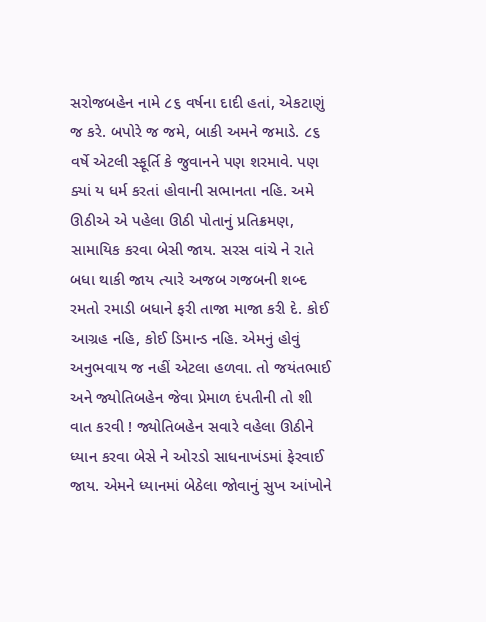સરોજબહેન નામે ૮૬ વર્ષના દાદી હતાં, એકટાણું જ કરે. બપોરે જ જમે, બાકી અમને જમાડે. ૮૬ વર્ષે એટલી સ્ફૂર્તિ કે જુવાનને પણ શરમાવે. પણ ક્યાં ય ધર્મ કરતાં હોવાની સભાનતા નહિ. અમે ઊઠીએ એ પહેલા ઊઠી પોતાનું પ્રતિક્રમણ, સામાયિક કરવા બેસી જાય. સરસ વાંચે ને રાતે બધા થાકી જાય ત્યારે અજબ ગજબની શબ્દ રમતો રમાડી બધાને ફરી તાજા માજા કરી દે. કોઈ આગ્રહ નહિ, કોઈ ડિમાન્ડ નહિ. એમનું હોવું અનુભવાય જ નહીં એટલા હળવા. તો જયંતભાઈ અને જ્યોતિબહેન જેવા પ્રેમાળ દંપતીની તો શી વાત કરવી ! જ્યોતિબહેન સવારે વહેલા ઊઠીને ધ્યાન કરવા બેસે ને ઓરડો સાધનાખંડમાં ફેરવાઈ જાય. એમને ધ્યાનમાં બેઠેલા જોવાનું સુખ આંખોને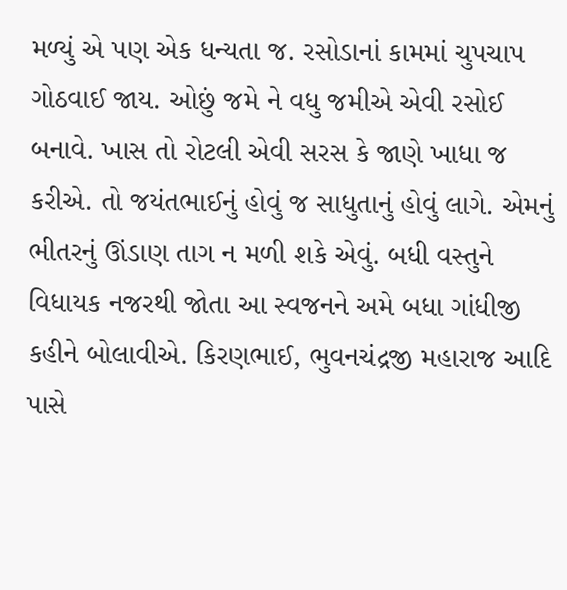મળ્યું એ પણ એક ધન્યતા જ. રસોડાનાં કામમાં ચુપચાપ ગોઠવાઈ જાય. ઓછું જમે ને વધુ જમીએ એવી રસોઈ બનાવે. ખાસ તો રોટલી એવી સરસ કે જાણે ખાધા જ કરીએ. તો જયંતભાઈનું હોવું જ સાધુતાનું હોવું લાગે. એમનું ભીતરનું ઊંડાણ તાગ ન મળી શકે એવું. બધી વસ્તુને વિધાયક નજરથી જોતા આ સ્વજનને અમે બધા ગાંધીજી કહીને બોલાવીએ. કિરણભાઈ, ભુવનચંદ્રજી મહારાજ આદિ પાસે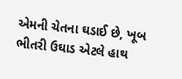એમની ચેતના ઘડાઈ છે, ખૂબ ભીતરી ઉઘાડ એટલે હાથ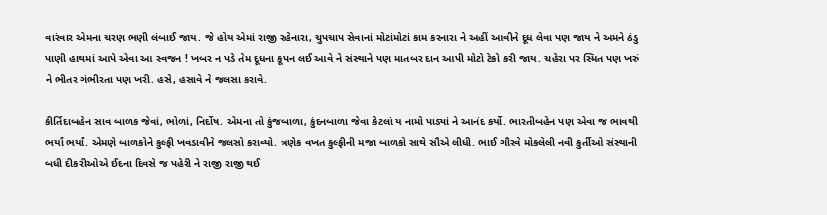વારંવાર એમના ચરણ ભણી લંબાઈ જાય. જે હોય એમાં રાજી રહેનારા, ચુપચાપ સેવાનાં મોટાંમોટાં કામ કરનારા ને અહીં આવીને દૂધ લેવા પણ જાય ને અમને ઠંડુ પાણી હાથમાં આપે એવા આ સ્વજન ! ખબર ન પડે તેમ દૂધના કૂપન લઈ આવે ને સંસ્થાને પણ માતબર દાન આપી મોટો ટેકો કરી જાય. ચહેરા પર સ્મિત પણ ખરું ને ભીતર ગંભીરતા પણ ખરી. હસે, હસાવે ને જલસા કરાવે.

કીર્તિદાબહેન સાવ બાળક જેવાં, ભોળાં, નિર્દોષ. એમના તો કુંજબાળા, કુંદનબાળા જેવા કેટલાં ય નામો પાડ્યાં ને આનંદ કર્યો. ભારતીબહેન પણ એવા જ ભાવથી ભર્યાં ભર્યાં. એમણે બાળકોને કુલ્ફી ખવડાવીને જલસો કરાવ્યો. ત્રણેક વખત કુલ્ફીની મજા બાળકો સાથે સૌએ લીધી. ભાઈ ગૌરવે મોકલેલી નવી કુર્તીઓ સંસ્થાની બધી દીકરીઓએ ઈદના દિવસે જ પહેરી ને રાજી રાજી થઈ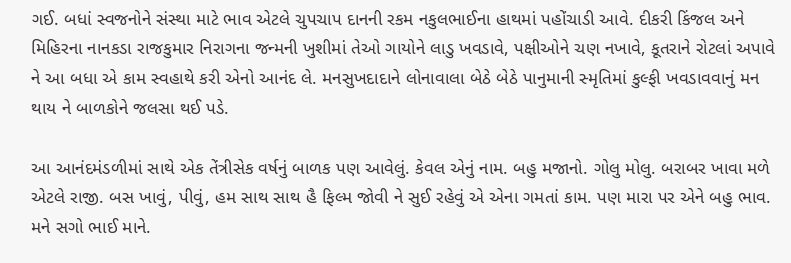ગઈ. બધાં સ્વજનોને સંસ્થા માટે ભાવ એટલે ચુપચાપ દાનની રકમ નકુલભાઈના હાથમાં પહોંચાડી આવે. દીકરી કિંજલ અને મિહિરના નાનકડા રાજકુમાર નિરાગના જન્મની ખુશીમાં તેઓ ગાયોને લાડુ ખવડાવે, પક્ષીઓને ચણ નખાવે, કૂતરાને રોટલાં અપાવે ને આ બધા એ કામ સ્વહાથે કરી એનો આનંદ લે. મનસુખદાદાને લોનાવાલા બેઠે બેઠે પાનુમાની સ્મૃતિમાં કુલ્ફી ખવડાવવાનું મન થાય ને બાળકોને જલસા થઈ પડે.

આ આનંદમંડળીમાં સાથે એક તેંત્રીસેક વર્ષનું બાળક પણ આવેલું. કેવલ એનું નામ. બહુ મજાનો. ગોલુ મોલુ. બરાબર ખાવા મળે એટલે રાજી. બસ ખાવું, પીવું, હમ સાથ સાથ હૈ ફિલ્મ જોવી ને સુઈ રહેવું એ એના ગમતાં કામ. પણ મારા પર એને બહુ ભાવ. મને સગો ભાઈ માને.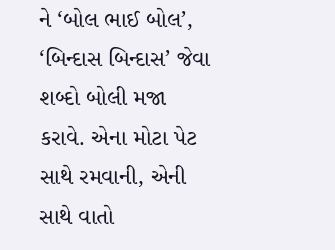ને ‘બોલ ભાઈ બોલ’, ‘બિન્દાસ બિન્દાસ’ જેવા શબ્દો બોલી મજા કરાવે. એના મોટા પેટ સાથે રમવાની, એની સાથે વાતો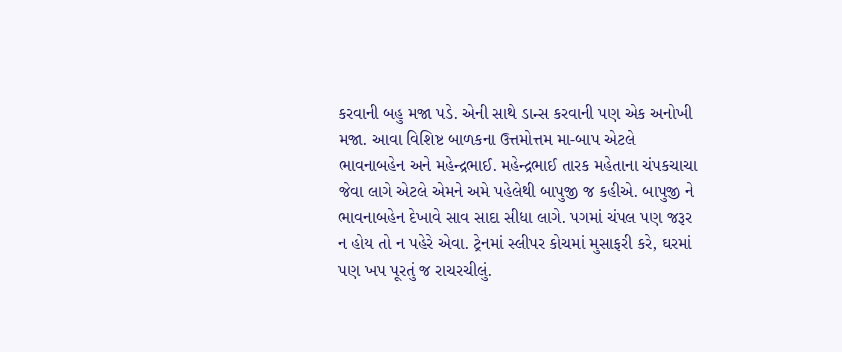કરવાની બહુ મજા પડે. એની સાથે ડાન્સ કરવાની પણ એક અનોખી મજા. આવા વિશિષ્ટ બાળકના ઉત્તમોત્તમ મા-બાપ એટલે ભાવનાબહેન અને મહેન્દ્રભાઈ. મહેન્દ્રભાઈ તારક મહેતાના ચંપકચાચા જેવા લાગે એટલે એમને અમે પહેલેથી બાપુજી જ કહીએ. બાપુજી ને ભાવનાબહેન દેખાવે સાવ સાદા સીધા લાગે. પગમાં ચંપલ પણ જરૂર ન હોય તો ન પહેરે એવા. ટ્રેનમાં સ્લીપર કોચમાં મુસાફરી કરે, ઘરમાં પણ ખપ પૂરતું જ રાચરચીલું.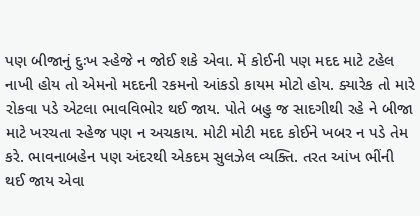પણ બીજાનું દુઃખ સ્હેજે ન જોઈ શકે એવા. મેં કોઈની પણ મદદ માટે ટહેલ નાખી હોય તો એમનો મદદની રકમનો આંકડો કાયમ મોટો હોય. ક્યારેક તો મારે રોકવા પડે એટલા ભાવવિભોર થઈ જાય. પોતે બહુ જ સાદગીથી રહે ને બીજા માટે ખરચતા સ્હેજ પણ ન અચકાય. મોટી મોટી મદદ કોઈને ખબર ન પડે તેમ કરે. ભાવનાબહેન પણ અંદરથી એકદમ સુલઝેલ વ્યક્તિ. તરત આંખ ભીંની થઈ જાય એવા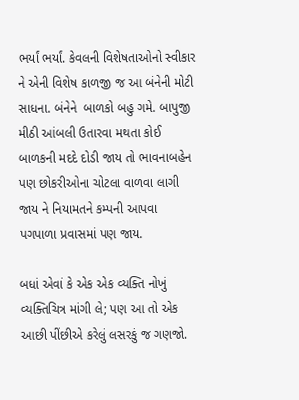ભર્યાં ભર્યાં. કેવલની વિશેષતાઓનો સ્વીકાર ને એની વિશેષ કાળજી જ આ બંનેની મોટી સાધના. બંનેને  બાળકો બહુ ગમે. બાપુજી મીઠી આંબલી ઉતારવા મથતા કોઈ બાળકની મદદે દોડી જાય તો ભાવનાબહેન પણ છોકરીઓના ચોટલા વાળવા લાગી જાય ને નિયામતને કમ્પની આપવા પગપાળા પ્રવાસમાં પણ જાય.

બધાં એવાં કે એક એક વ્યક્તિ નોખું વ્યક્તિચિત્ર માંગી લે; પણ આ તો એક આછી પીંછીએ કરેલું લસરકું જ ગણજો.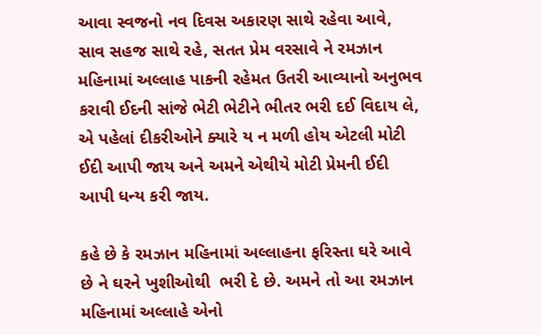આવા સ્વજનો નવ દિવસ અકારણ સાથે રહેવા આવે, સાવ સહજ સાથે રહે, સતત પ્રેમ વરસાવે ને રમઝાન મહિનામાં અલ્લાહ પાકની રહેમત ઉતરી આવ્યાનો અનુભવ કરાવી ઈદની સાંજે ભેટી ભેટીને ભીતર ભરી દઈ વિદાય લે, એ પહેલાં દીકરીઓને ક્યારે ય ન મળી હોય એટલી મોટી ઈદી આપી જાય અને અમને એથીયે મોટી પ્રેમની ઈદી આપી ધન્ય કરી જાય.

કહે છે કે રમઝાન મહિનામાં અલ્લાહના ફરિસ્તા ઘરે આવે છે ને ઘરને ખુશીઓથી  ભરી દે છે. અમને તો આ રમઝાન મહિનામાં અલ્લાહે એનો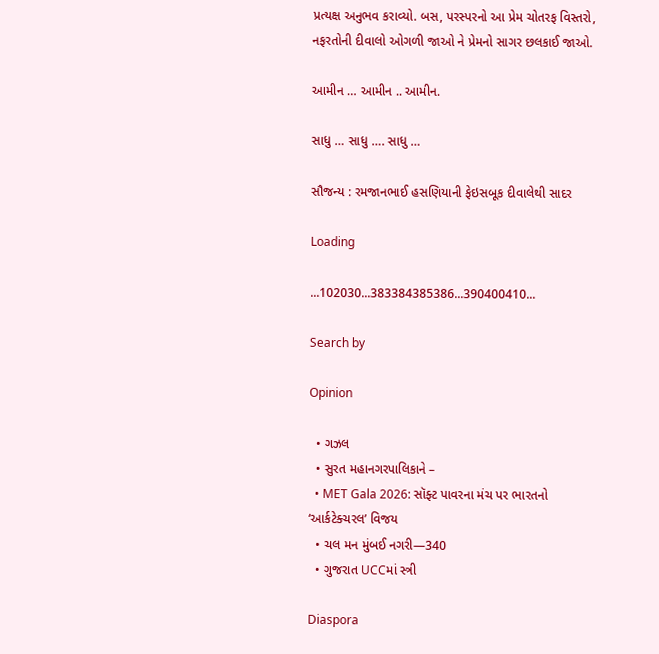પ્રત્યક્ષ અનુભવ કરાવ્યો. બસ, પરસ્પરનો આ પ્રેમ ચોતરફ વિસ્તરો, નફરતોની દીવાલો ઓગળી જાઓ ને પ્રેમનો સાગર છલકાઈ જાઓ.

આમીન … આમીન .. આમીન.

સાધુ … સાધુ …. સાધુ …

સૌજન્ય : રમજાનભાઈ હસણિયાની ફેઇસબૂક દીવાલેથી સાદર

Loading

...102030...383384385386...390400410...

Search by

Opinion

  • ગઝલ
  • સુરત મહાનગરપાલિકાને –
  • MET Gala 2026: સૉફ્ટ પાવરના મંચ પર ભારતનો ‘આર્કટેક્ચરલ’ વિજય
  • ચલ મન મુંબઈ નગરી—340
  • ગુજરાત UCCમાં સ્ત્રી

Diaspora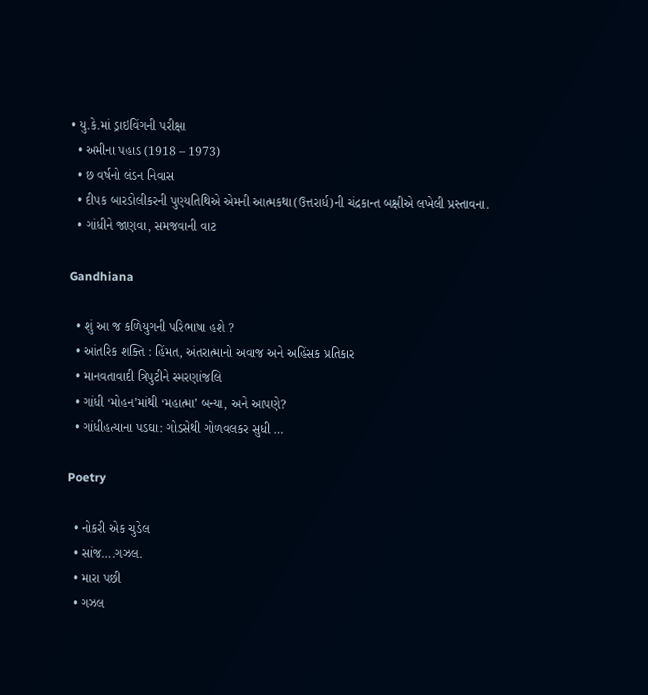• યુ.કે.માં ડ્રાઇવિંગની પરીક્ષા
  • અમીના પહાડ (1918 – 1973)
  • છ વર્ષનો લંડન નિવાસ
  • દીપક બારડોલીકરની પુણ્યતિથિએ એમની આત્મકથા(ઉત્તરાર્ધ)ની ચંદ્રકાન્ત બક્ષીએ લખેલી પ્રસ્તાવના.
  • ગાંધીને જાણવા, સમજવાની વાટ

Gandhiana

  • શું આ જ કળિયુગની પરિભાષા હશે ?
  • આંતરિક શક્તિ : હિંમત, અંતરાત્માનો અવાજ અને અહિંસક પ્રતિકાર
  • માનવતાવાદી ત્રિપુટીને સ્મરણાંજલિ
  • ગાંધી ‘મોહન’માંથી ‘મહાત્મા’ બન્યા, અને આપણે?
  • ગાંધીહત્યાના પડઘા: ગોડસેથી ગોળવલકર સુધી …

Poetry

  • નોકરી એક ચુડેલ
  • સાંજ….ગઝલ.
  • મારા પછી
  • ગઝલ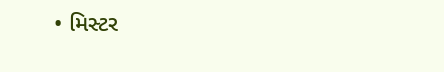• મિસ્ટર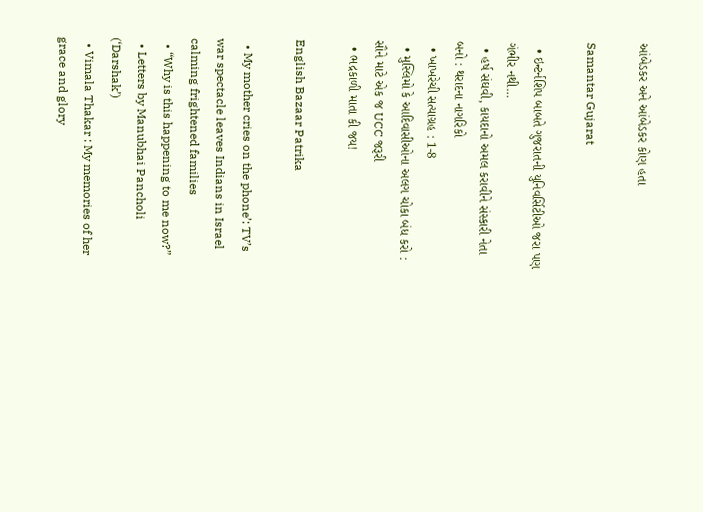આંબેડકર અને આંબેડકર કોણ હતા

Samantar Gujarat

  • ઇન્ટર્નશિપ બાબતે ગુજરાતની યુનિવર્સિટીઓ જરા પણ ગંભીર નથી…
  • હર્ષ સંઘવી, કાયદાનો અમલ કરાવીને સંસ્કારી નેતા બનો : થરાદના નાગરિકો
  • ખાખરેચી સત્યાગ્રહ : 1-8
  • મુસ્લિમો કે આદિવાસીઓના અલગ ચોકા બંધ કરો : સૌને માટે એક જ UCC જરૂરી
  • ભદ્રકાળી માતા કી જય!

English Bazaar Patrika

  • My mother cries on the phone’: TV’s war spectacle leaves Indians in Israel calming frightened families
  • “Why is this happening to me now?”
  • Letters by Manubhai Pancholi (‘Darshak’)
  • Vimala Thakar : My memories of her grace and glory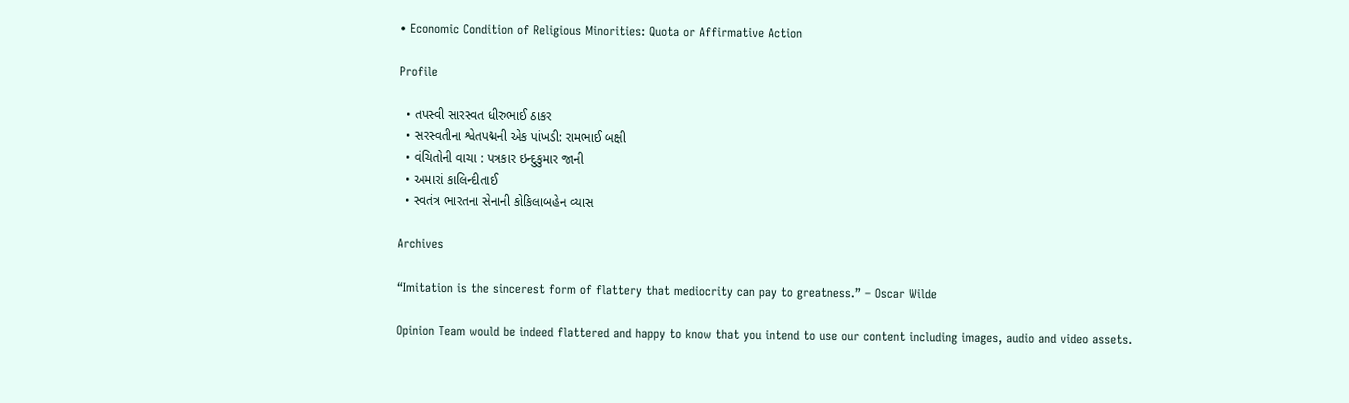• Economic Condition of Religious Minorities: Quota or Affirmative Action

Profile

  • તપસ્વી સારસ્વત ધીરુભાઈ ઠાકર
  • સરસ્વતીના શ્વેતપદ્મની એક પાંખડી: રામભાઈ બક્ષી
  • વંચિતોની વાચા : પત્રકાર ઇન્દુકુમાર જાની
  • અમારાં કાલિન્દીતાઈ
  • સ્વતંત્ર ભારતના સેનાની કોકિલાબહેન વ્યાસ

Archives

“Imitation is the sincerest form of flattery that mediocrity can pay to greatness.” – Oscar Wilde

Opinion Team would be indeed flattered and happy to know that you intend to use our content including images, audio and video assets.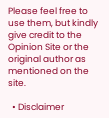Please feel free to use them, but kindly give credit to the Opinion Site or the original author as mentioned on the site.

  • Disclaimer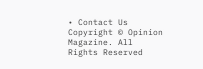• Contact Us
Copyright © Opinion Magazine. All Rights Reserved